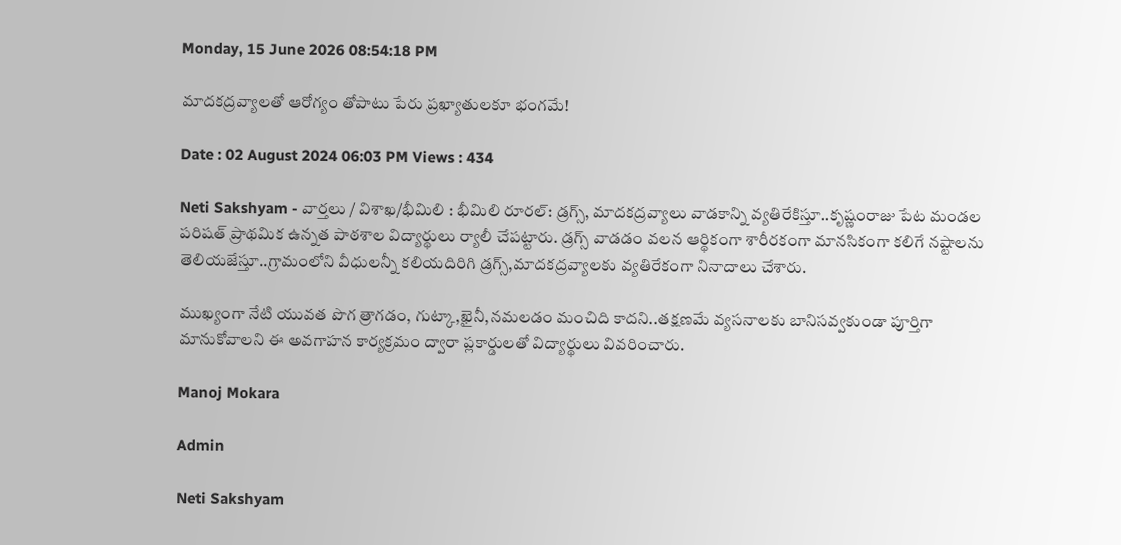Monday, 15 June 2026 08:54:18 PM

మాదకద్రవ్యాలతో ఆరోగ్యం తోపాటు పేరు ప్రఖ్యాతులకూ భంగమే!

Date : 02 August 2024 06:03 PM Views : 434

Neti Sakshyam - వార్తలు / విశాఖ/భీమిలి : భీమిలి రూరల్: డ్రగ్స్, మాదకద్రవ్యాలు వాడకాన్ని వ్యతిరేకిస్తూ..కృష్ణంరాజు పేట మండల పరిషత్ ప్రాథమిక ఉన్నత పాఠశాల విద్యార్థులు ర్యాలీ చేపట్టారు. డ్రగ్స్ వాడడం వలన ఆర్థికంగా శారీరకంగా మానసికంగా కలిగే నష్టాలను తెలియజేస్తూ..గ్రామంలోని వీధులన్నీ కలియదిరిగి డ్రగ్స్,మాదకద్రవ్యాలకు వ్యతిరేకంగా నినాదాలు చేశారు.

ముఖ్యంగా నేటి యువత పొగ త్రాగడం, గుట్కా,ఖైనీ,నమలడం మంచిది కాదని..తక్షణమే వ్యసనాలకు బానిసవ్వకుండా పూర్తిగా మానుకోవాలని ఈ అవగాహన కార్యక్రమం ద్వారా ప్లకార్డులతో విద్యార్థులు వివరించారు.

Manoj Mokara

Admin

Neti Sakshyam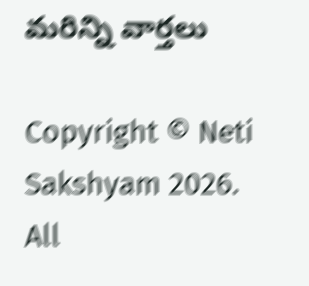మరిన్ని వార్తలు

Copyright © Neti Sakshyam 2026. All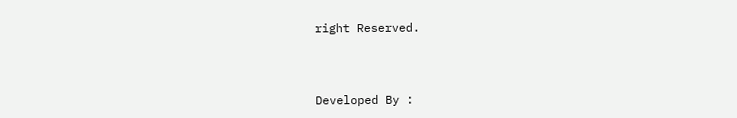right Reserved.



Developed By :